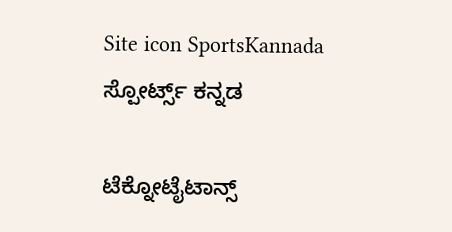Site icon SportsKannada ಸ್ಪೋರ್ಟ್ಸ್ ಕನ್ನಡ

ಟೆಕ್ನೋಟೈಟಾನ್ಸ್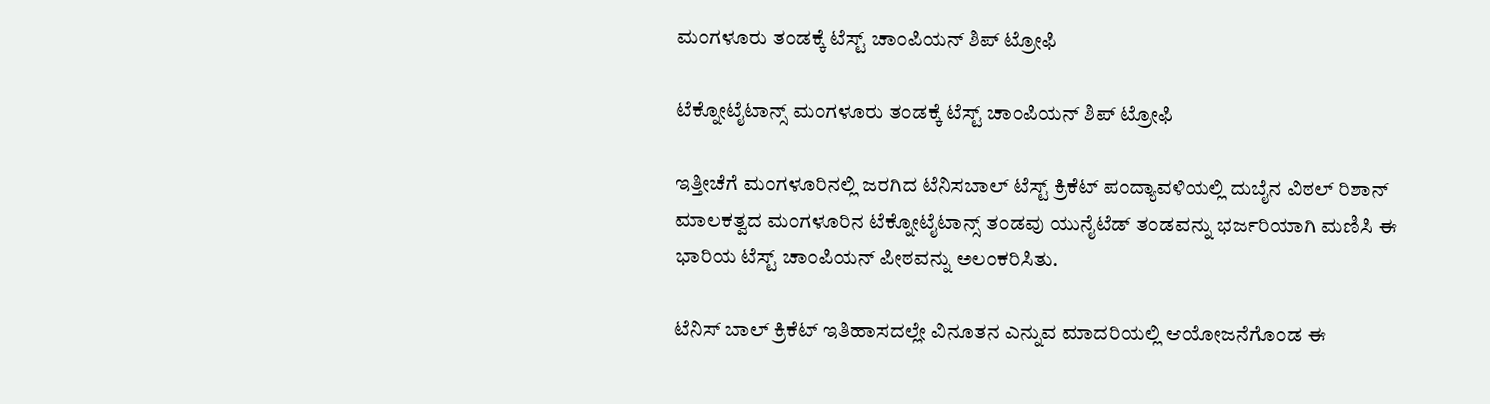ಮಂಗಳೂರು ತಂಡಕ್ಕೆ ಟೆಸ್ಟ್ ಚಾಂಪಿಯನ್ ಶಿಪ್ ಟ್ರೋಫಿ

ಟೆಕ್ನೋಟೈಟಾನ್ಸ್ ಮಂಗಳೂರು ತಂಡಕ್ಕೆ ಟೆಸ್ಟ್ ಚಾಂಪಿಯನ್ ಶಿಪ್ ಟ್ರೋಫಿ

ಇತ್ತೀಚೆಗೆ ಮಂಗಳೂರಿನಲ್ಲಿ ಜರಗಿದ ಟೆನಿಸಬಾಲ್ ಟೆಸ್ಟ್ ಕ್ರಿಕೆಟ್ ಪಂದ್ಯಾವಳಿಯಲ್ಲಿ ದುಬೈನ ವಿಠಲ್ ರಿಶಾನ್ ಮಾಲಕತ್ವದ ಮಂಗಳೂರಿನ ಟೆಕ್ನೋಟೈಟಾನ್ಸ್ ತಂಡವು ಯುನೈಟೆಡ್ ತಂಡವನ್ನು ಭರ್ಜರಿಯಾಗಿ ಮಣಿಸಿ ಈ ಭಾರಿಯ ಟೆಸ್ಟ್ ಚಾಂಪಿಯನ್ ಪೀಠವನ್ನು ಅಲಂಕರಿಸಿತು.

ಟೆನಿಸ್ ಬಾಲ್ ಕ್ರಿಕೆಟ್ ಇತಿಹಾಸದಲ್ಲೇ ವಿನೂತನ ಎನ್ನುವ ಮಾದರಿಯಲ್ಲಿ ಆಯೋಜನೆಗೊಂಡ ಈ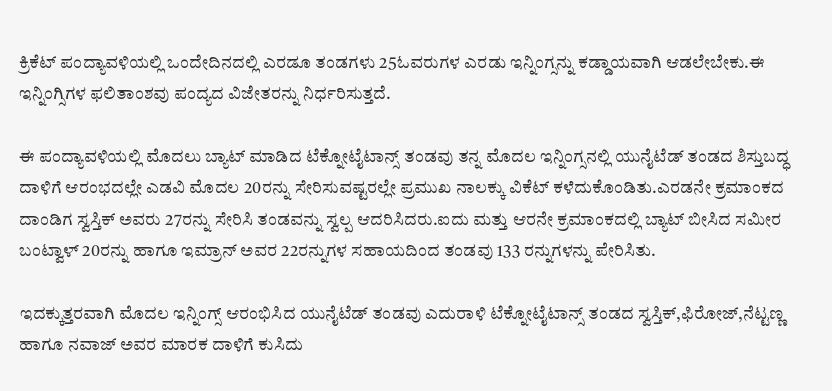ಕ್ರಿಕೆಟ್ ಪಂದ್ಯಾವಳಿಯಲ್ಲಿ ಒಂದೇದಿನದಲ್ಲಿ ಎರಡೂ ತಂಡಗಳು 25ಓವರುಗಳ ಎರಡು ಇನ್ನಿಂಗ್ಸನ್ನು ಕಡ್ಡಾಯವಾಗಿ ಆಡಲೇಬೇಕು.ಈ ಇನ್ನಿಂಗ್ಸಿಗಳ ಫಲಿತಾಂಶವು ಪಂದ್ಯದ ವಿಜೇತರನ್ನು ನಿರ್ಧರಿಸುತ್ತದೆ.

ಈ ಪಂದ್ಯಾವಳಿಯಲ್ಲಿ ಮೊದಲು ಬ್ಯಾಟ್ ಮಾಡಿದ ಟೆಕ್ನೋಟೈಟಾನ್ಸ್ ತಂಡವು ತನ್ನ ಮೊದಲ ಇನ್ನಿಂಗ್ಸನಲ್ಲಿ ಯುನೈಟೆಡ್ ತಂಡದ ಶಿಸ್ತುಬದ್ಧ ದಾಳಿಗೆ ಆರಂಭದಲ್ಲೇ ಎಡವಿ ಮೊದಲ 20ರನ್ನು ಸೇರಿಸುವಷ್ಟರಲ್ಲೇ ಪ್ರಮುಖ ನಾಲಕ್ಕು ವಿಕೆಟ್ ಕಳೆದುಕೊಂಡಿತು.ಎರಡನೇ ಕ್ರಮಾಂಕದ ದಾಂಡಿಗ ಸ್ವಸ್ತಿಕ್ ಅವರು 27ರನ್ನು ಸೇರಿಸಿ ತಂಡವನ್ನು ಸ್ವಲ್ಪ ಆದರಿಸಿದರು.ಐದು ಮತ್ತು ಆರನೇ ಕ್ರಮಾಂಕದಲ್ಲಿ ಬ್ಯಾಟ್ ಬೀಸಿದ ಸಮೀರ ಬಂಟ್ವಾಳ್ 20ರನ್ನು ಹಾಗೂ ಇಮ್ರಾನ್ ಅವರ 22ರನ್ನುಗಳ ಸಹಾಯದಿಂದ ತಂಡವು 133 ರನ್ನುಗಳನ್ನು ಪೇರಿಸಿತು.

ಇದಕ್ಕುತ್ತರವಾಗಿ ಮೊದಲ ಇನ್ನಿಂಗ್ಸ್ ಆರಂಭಿಸಿದ ಯುನೈಟೆಡ್ ತಂಡವು ಎದುರಾಳಿ ಟೆಕ್ನೋಟೈಟಾನ್ಸ್ ತಂಡದ ಸ್ವಸ್ತಿಕ್,ಫಿರೋಜ್,ನೆಟ್ಟಣ್ಣ ಹಾಗೂ ನವಾಜ್ ಅವರ ಮಾರಕ ದಾಳಿಗೆ ಕುಸಿದು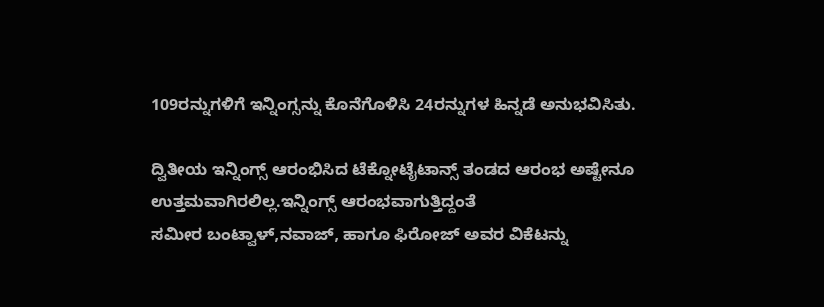109ರನ್ನುಗಳಿಗೆ ಇನ್ನಿಂಗ್ಸನ್ನು ಕೊನೆಗೊಳಿಸಿ 24ರನ್ನುಗಳ ಹಿನ್ನಡೆ ಅನುಭವಿಸಿತು.

ದ್ವಿತೀಯ ಇನ್ನಿಂಗ್ಸ್ ಆರಂಭಿಸಿದ ಟೆಕ್ನೋಟೈಟಾನ್ಸ್ ತಂಡದ ಆರಂಭ ಅಷ್ಟೇನೂ ಉತ್ತಮವಾಗಿರಲಿಲ್ಲ.ಇನ್ನಿಂಗ್ಸ್ ಆರಂಭವಾಗುತ್ತಿದ್ದಂತೆ
ಸಮೀರ ಬಂಟ್ವಾಳ್,ನವಾಜ್, ಹಾಗೂ ಫಿರೋಜ್ ಅವರ ವಿಕೆಟನ್ನು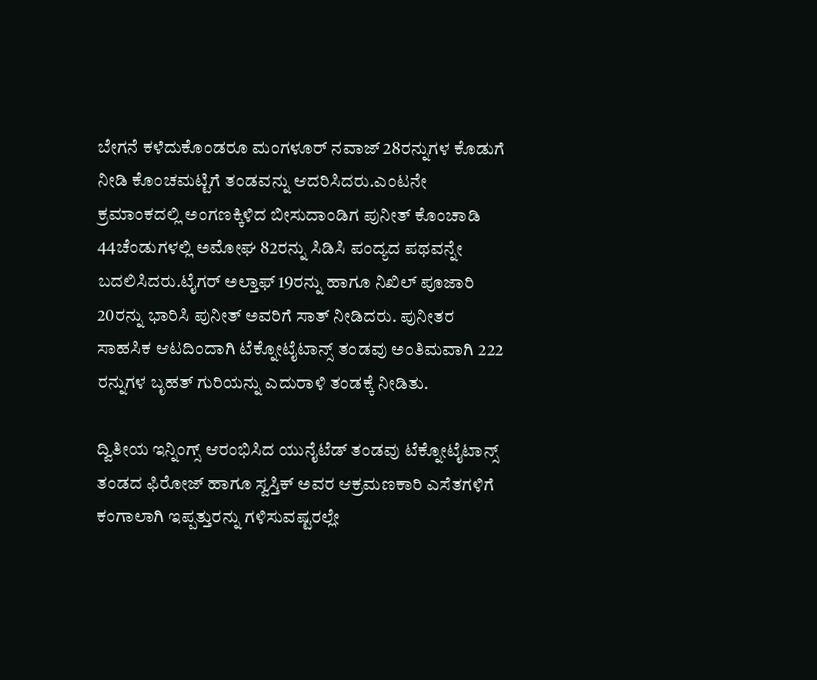ಬೇಗನೆ ಕಳೆದುಕೊಂಡರೂ ಮಂಗಳೂರ್ ನವಾಜ್ 28ರನ್ನುಗಳ ಕೊಡುಗೆ ನೀಡಿ ಕೊಂಚಮಟ್ಟಿಗೆ ತಂಡವನ್ನು ಆದರಿಸಿದರು.ಎಂಟನೇ ಕ್ರಮಾಂಕದಲ್ಲಿ ಅಂಗಣಕ್ಕಿಳಿದ ಬೀಸುದಾಂಡಿಗ ಪುನೀತ್ ಕೊಂಚಾಡಿ 44ಚೆಂಡುಗಳಲ್ಲಿ ಅಮೋಘ 82ರನ್ನು ಸಿಡಿಸಿ ಪಂದ್ಯದ ಪಥವನ್ನೇ ಬದಲಿಸಿದರು.ಟೈಗರ್ ಅಲ್ತಾಫ್ 19ರನ್ನು ಹಾಗೂ ನಿಖಿಲ್ ಪೂಜಾರಿ 20ರನ್ನು ಭಾರಿಸಿ ಪುನೀತ್ ಅವರಿಗೆ ಸಾತ್ ನೀಡಿದರು. ಪುನೀತರ ಸಾಹಸಿಕ ಆಟದಿಂದಾಗಿ ಟೆಕ್ನೋಟೈಟಾನ್ಸ್ ತಂಡವು ಅಂತಿಮವಾಗಿ 222 ರನ್ನುಗಳ ಬೃಹತ್ ಗುರಿಯನ್ನು ಎದುರಾಳಿ ತಂಡಕ್ಕೆ ನೀಡಿತು.

ದ್ವಿತೀಯ ಇನ್ನಿಂಗ್ಸ್ ಆರಂಭಿಸಿದ ಯುನೈಟೆಡ್ ತಂಡವು ಟೆಕ್ನೋಟೈಟಾನ್ಸ್ ತಂಡದ ಫಿರೋಜ್ ಹಾಗೂ ಸ್ವಸ್ತಿಕ್ ಅವರ ಆಕ್ರಮಣಕಾರಿ ಎಸೆತಗಳಿಗೆ ಕಂಗಾಲಾಗಿ ಇಪ್ಪತ್ತುರನ್ನು ಗಳಿಸುವಷ್ಟರಲ್ಲೇ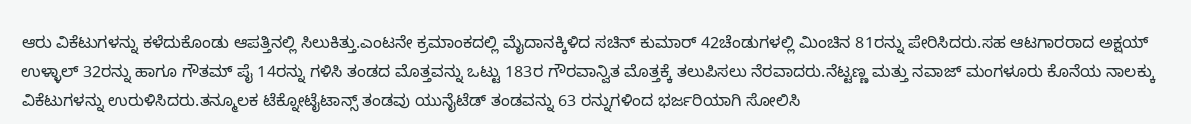ಆರು ವಿಕೆಟುಗಳನ್ನು ಕಳೆದುಕೊಂಡು ಆಪತ್ತಿನಲ್ಲಿ ಸಿಲುಕಿತ್ತು.ಎಂಟನೇ ಕ್ರಮಾಂಕದಲ್ಲಿ ಮೈದಾನಕ್ಕಿಳಿದ ಸಚಿನ್ ಕುಮಾರ್ 42ಚೆಂಡುಗಳಲ್ಲಿ ಮಿಂಚಿನ 81ರನ್ನು ಪೇರಿಸಿದರು.ಸಹ ಆಟಗಾರರಾದ ಅಕ್ಷಯ್ ಉಳ್ಳಾಲ್ 32ರನ್ನು ಹಾಗೂ ಗೌತಮ್ ಪೈ 14ರನ್ನು ಗಳಿಸಿ ತಂಡದ ಮೊತ್ತವನ್ನು ಒಟ್ಟು 183ರ ಗೌರವಾನ್ವಿತ ಮೊತ್ತಕ್ಕೆ ತಲುಪಿಸಲು ನೆರವಾದರು.ನೆಟ್ಟಣ್ಣ ಮತ್ತು ನವಾಜ್ ಮಂಗಳೂರು ಕೊನೆಯ ನಾಲಕ್ಕು ವಿಕೆಟುಗಳನ್ನು ಉರುಳಿಸಿದರು.ತನ್ಮೂಲಕ ಟೆಕ್ನೋಟೈಟಾನ್ಸ್ ತಂಡವು ಯುನೈಟೆಡ್ ತಂಡವನ್ನು 63 ರನ್ನುಗಳಿಂದ ಭರ್ಜರಿಯಾಗಿ ಸೋಲಿಸಿ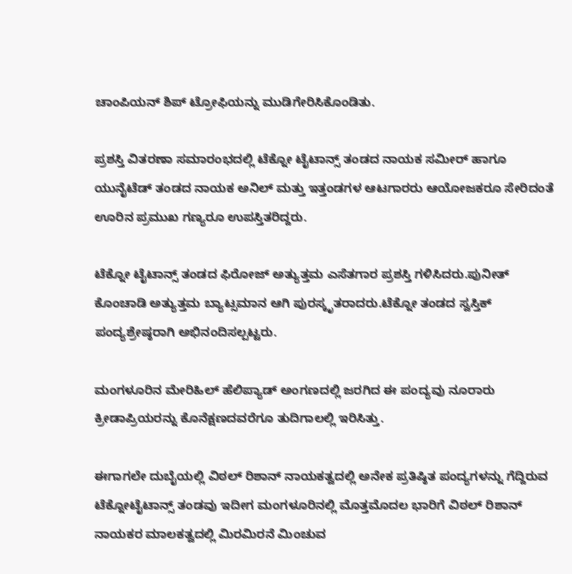ಚಾಂಪಿಯನ್ ಶಿಪ್ ಟ್ರೋಫಿಯನ್ನು ಮುಡಿಗೇರಿಸಿಕೊಂಡಿತು.

ಪ್ರಶಸ್ತಿ ವಿತರಣಾ ಸಮಾರಂಭದಲ್ಲಿ ಟೆಕ್ನೋ ಟೈಟಾನ್ಸ್ ತಂಡದ ನಾಯಕ ಸಮೀರ್ ಹಾಗೂ ಯುನೈಟೆಡ್ ತಂಡದ ನಾಯಕ ಅನಿಲ್ ಮತ್ತು ಇತ್ತಂಡಗಳ ಆಟಗಾರರು ಆಯೋಜಕರೂ ಸೇರಿದಂತೆ ಊರಿನ ಪ್ರಮುಖ ಗಣ್ಯರೂ ಉಪಸ್ತಿತರಿದ್ದರು.

ಟೆಕ್ನೋ ಟೈಟಾನ್ಸ್ ತಂಡದ ಫಿರೋಜ್ ಅತ್ಯುತ್ತಮ ಎಸೆತಗಾರ ಪ್ರಶಸ್ತಿ ಗಳಿಸಿದರು.ಪುನೀತ್ ಕೊಂಚಾಡಿ ಅತ್ಯುತ್ತಮ ಬ್ಯಾಟ್ಸಮಾನ ಆಗಿ ಪುರಸ್ಕೃತರಾದರು.ಟೆಕ್ನೋ ತಂಡದ ಸ್ವಸ್ತಿಕ್ ಪಂದ್ಯಶ್ರೇಷ್ಠರಾಗಿ ಅಭಿನಂದಿಸಲ್ಪಟ್ಟರು.

ಮಂಗಳೂರಿನ ಮೇರಿಹಿಲ್ ಹೆಲಿಪ್ಯಾಡ್ ಅಂಗಣದಲ್ಲಿ ಜರಗಿದ ಈ ಪಂದ್ಯವು ನೂರಾರು ಕ್ರೀಡಾಪ್ರಿಯರನ್ನು ಕೊನೆಕ್ಷಣದವರೆಗೂ ತುದಿಗಾಲಲ್ಲಿ ಇರಿಸಿತ್ತು.

ಈಗಾಗಲೇ ದುಬೈಯಲ್ಲಿ ವಿಠಲ್ ರಿಶಾನ್ ನಾಯಕತ್ವದಲ್ಲಿ ಅನೇಕ ಪ್ರತಿಷ್ಠಿತ ಪಂದ್ಯಗಳನ್ನು ಗೆದ್ದಿರುವ ಟೆಕ್ನೋಟೈಟಾನ್ಸ್ ತಂಡವು ಇದೀಗ ಮಂಗಳೂರಿನಲ್ಲಿ ಮೊತ್ತಮೊದಲ ಭಾರಿಗೆ ವಿಠಲ್ ರಿಶಾನ್ ನಾಯಕರ ಮಾಲಕತ್ವದಲ್ಲಿ ಮಿರಮಿರನೆ ಮಿಂಚುವ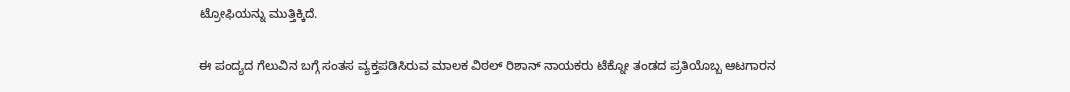ಟ್ರೋಫಿಯನ್ನು ಮುತ್ತಿಕ್ಕಿದೆ.

ಈ ಪಂದ್ಯದ ಗೆಲುವಿನ ಬಗ್ಗೆ ಸಂತಸ ವ್ಯಕ್ತಪಡಿಸಿರುವ ಮಾಲಕ ವಿಠಲ್ ರಿಶಾನ್ ನಾಯಕರು ಟೆಕ್ನೋ ತಂಡದ ಪ್ರತಿಯೊಬ್ಬ ಆಟಗಾರನ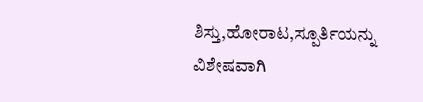ಶಿಸ್ತು,ಹೋರಾಟ,ಸ್ಪೂರ್ತಿಯನ್ನು ವಿಶೇಷವಾಗಿ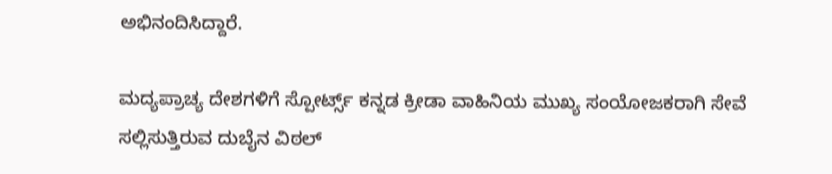ಅಭಿನಂದಿಸಿದ್ದಾರೆ.

ಮದ್ಯಪ್ರಾಚ್ಯ ದೇಶಗಳಿಗೆ ಸ್ಪೋರ್ಟ್ಸ್ ಕನ್ನಡ ಕ್ರೀಡಾ ವಾಹಿನಿಯ ಮುಖ್ಯ ಸಂಯೋಜಕರಾಗಿ ಸೇವೆ ಸಲ್ಲಿಸುತ್ತಿರುವ ದುಬೈನ ವಿಠಲ್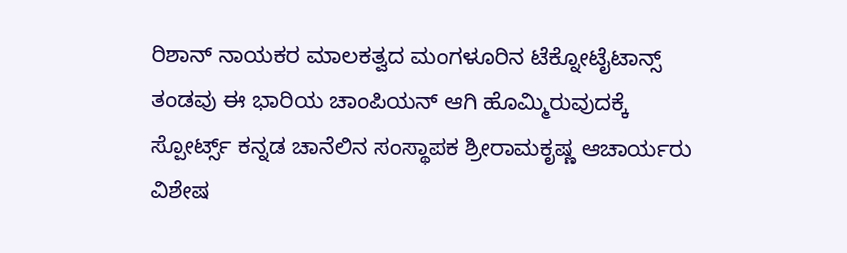ರಿಶಾನ್ ನಾಯಕರ ಮಾಲಕತ್ವದ ಮಂಗಳೂರಿನ ಟೆಕ್ನೋಟೈಟಾನ್ಸ್ ತಂಡವು ಈ ಭಾರಿಯ ಚಾಂಪಿಯನ್ ಆಗಿ ಹೊಮ್ಮಿರುವುದಕ್ಕೆ ಸ್ಪೋರ್ಟ್ಸ್ ಕನ್ನಡ ಚಾನೆಲಿನ ಸಂಸ್ಥಾಪಕ ಶ್ರೀರಾಮಕೃಷ್ಣ ಆಚಾರ್ಯರು ವಿಶೇಷ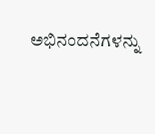ಅಭಿನಂದನೆಗಳನ್ನು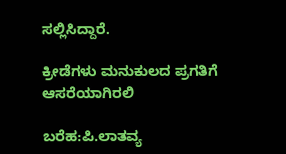ಸಲ್ಲಿಸಿದ್ದಾರೆ.

ಕ್ರೀಡೆಗಳು ಮನುಕುಲದ ಪ್ರಗತಿಗೆ ಆಸರೆಯಾಗಿರಲಿ

ಬರೆಹ:ಪಿ.ಲಾತವ್ಯ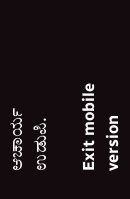ಆಚಾರ್ಯ ಉಡುಪಿ.

Exit mobile version